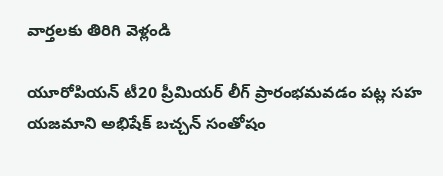వార్తలకు తిరిగి వెళ్లండి

యూరోపియన్ టీ20 ప్రీమియర్ లీగ్ ప్రారంభమవడం పట్ల సహ యజమాని అభిషేక్ బచ్చన్ సంతోషం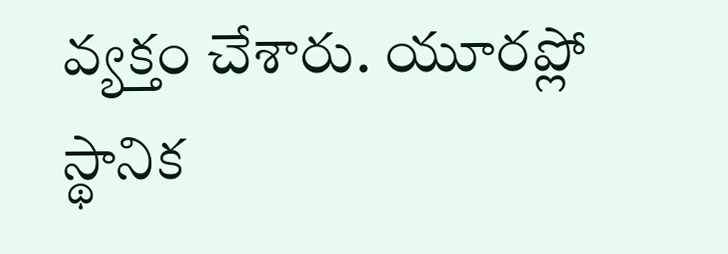వ్యక్తం చేశారు. యూరప్లో స్థానిక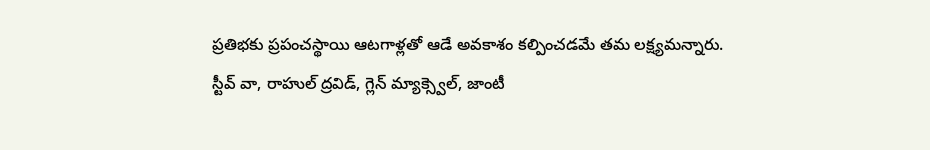ప్రతిభకు ప్రపంచస్థాయి ఆటగాళ్లతో ఆడే అవకాశం కల్పించడమే తమ లక్ష్యమన్నారు.
స్టీవ్ వా, రాహుల్ ద్రవిడ్, గ్లెన్ మ్యాక్స్వెల్, జాంటీ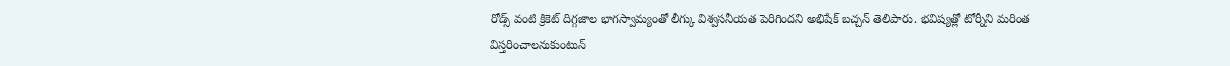రోడ్స్ వంటి క్రికెట్ దిగ్గజాల భాగస్వామ్యంతో లీగ్కు విశ్వసనీయత పెరిగిందని అభిషేక్ బచ్చన్ తెలిపారు. భవిష్యత్లో టోర్నీని మరింత విస్తరించాలనుకుంటున్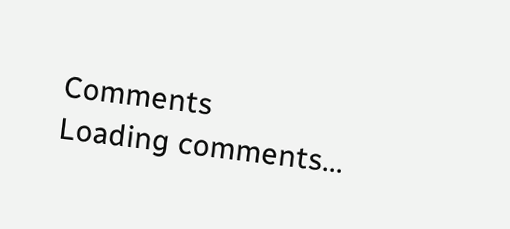Comments
Loading comments...